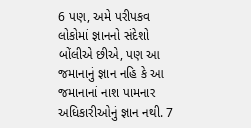6 પણ, અમે પરીપકવ લોકોમાં જ્ઞાનનો સંદેશો બોંલીએ છીએ, પણ આ જમાનાનું જ્ઞાન નહિ કે આ જમાનાનાં નાશ પામનાર અધિકારીઓનું જ્ઞાન નથી. 7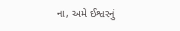ના, અમે ઈશ્વરનું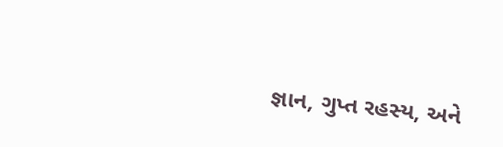જ્ઞાન, ગુપ્ત રહસ્ય, અને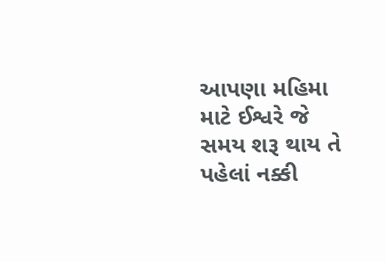આપણા મહિમા માટે ઈશ્વરે જે સમય શરૂ થાય તે પહેલાં નક્કી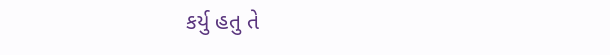કર્યુ હતુ તે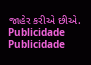જાહેર કરીએ છીએ.
Publicidade
Publicidade